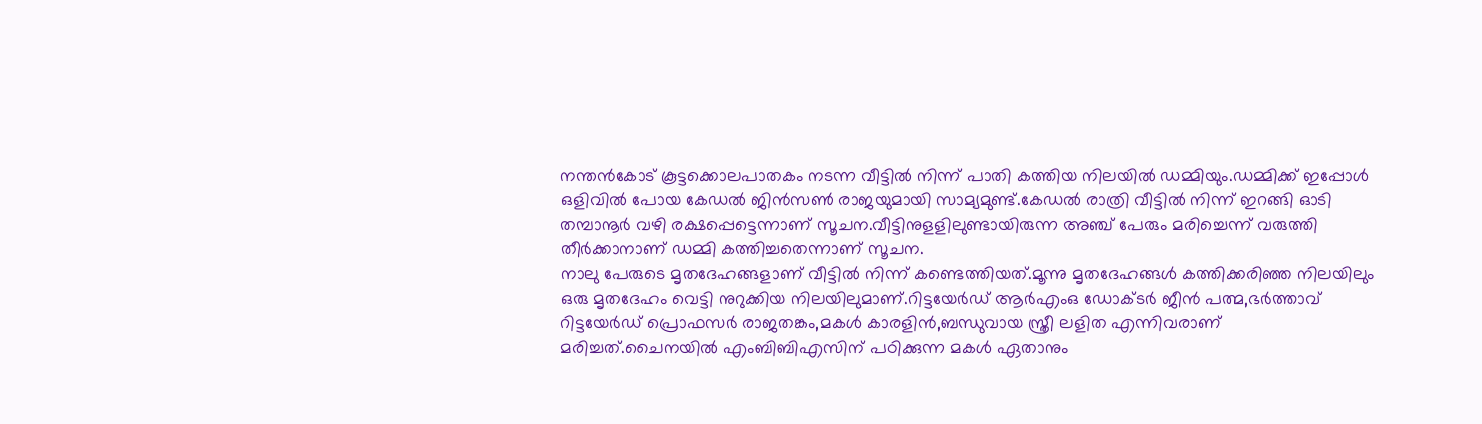നന്തൻകോട് കൂട്ടക്കൊലപാതകം നടന്ന വീട്ടിൽ നിന്ന് പാതി കത്തിയ നിലയിൽ ഡമ്മിയും.ഡമ്മിക്ക് ഇപ്പോൾ ഒളിവിൽ പോയ കേഡൽ ജിൻസൺ രാജയുമായി സാമ്യമുണ്ട്.കേഡൽ രാത്രി വീട്ടിൽ നിന്ന് ഇറങ്ങി ഓടി തമ്പാനൂർ വഴി രക്ഷപ്പെട്ടെന്നാണ് സൂചന.വീട്ടിനുളളിലുണ്ടായിരുന്ന അഞ്ച് പേരും മരിച്ചെന്ന് വരുത്തി തീർക്കാനാണ് ഡമ്മി കത്തിച്ചതെന്നാണ് സൂചന.
നാലു പേരുടെ മൃതദേഹങ്ങളാണ് വീട്ടിൽ നിന്ന് കണ്ടെത്തിയത്.മൂന്നു മൃതദേഹങ്ങൾ കത്തിക്കരിഞ്ഞ നിലയിലും ഒരു മൃതദേഹം വെട്ടി നുറുക്കിയ നിലയിലുമാണ്.റിട്ടയേർഡ് ആർഎംഒ ഡോക്ടർ ജീൻ പത്മ,ഭർത്താവ് റിട്ടയേർഡ് പ്രൊഫസർ രാജതങ്കം,മകൾ കാരളിൻ,ബന്ധുവായ സ്ത്രീ ലളിത എന്നിവരാണ് മരിച്ചത്.ചൈനയിൽ എംബിബിഎസിന് പഠിക്കുന്ന മകൾ ഏതാനും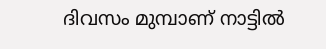ദിവസം മുമ്പാണ് നാട്ടിൽ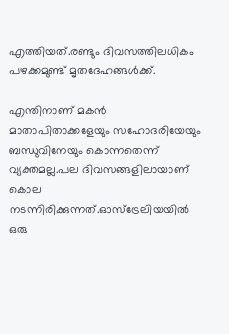എത്തിയത്.രണ്ടും ദിവസത്തിലധികം പഴക്കമുണ്ട് മൃതദേഹങ്ങൾക്ക്.

എന്തിനാണ് മകൻ മാതാപിതാക്കളേയും സഹോദരിയേയും ബന്ധുവിനേയും കൊന്നതെന്ന് വ്യക്തമല്ല.പല ദിവസങ്ങളിലായാണ് കൊല നടന്നിരിക്കുന്നത്.ഓസ്ട്രേലിയയിൽ ഒരു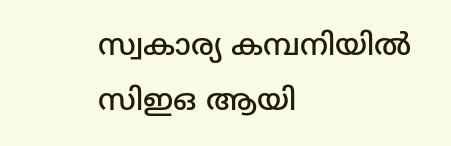സ്വകാര്യ കമ്പനിയിൽ സിഇഒ ആയി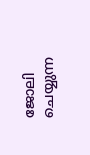ജോലി ചെയ്യുന്ന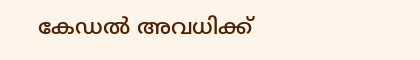കേഡൽ അവധിക്ക്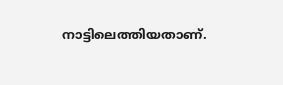നാട്ടിലെത്തിയതാണ്.